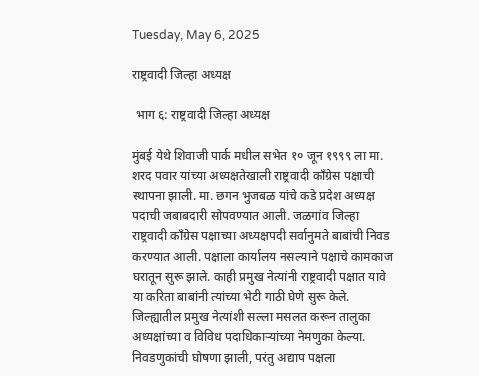Tuesday, May 6, 2025

राष्ट्रवादी जिल्हा अध्यक्ष

 भाग ६: राष्ट्रवादी जिल्हा अध्यक्ष

मुंबई येथे शिवाजी पार्क मधील सभेत १० जून १९९९ ला मा. शरद पवार यांच्या अध्यक्षतेखाली राष्ट्रवादी काँग्रेस पक्षाची स्थापना झाली. मा. छगन भुजबळ यांचे कडे प्रदेश अध्यक्ष पदाची जबाबदारी सोपवण्यात आली. जळगांव जिल्हा राष्ट्रवादी काँग्रेस पक्षाच्या अध्यक्षपदी सर्वानुमते बाबांची निवड करण्यात आली. पक्षाला कार्यालय नसल्याने पक्षाचे कामकाज घरातून सुरू झाले. काही प्रमुख नेत्यांनी राष्ट्रवादी पक्षात यावे या करिता बाबांनी त्यांच्या भेटी गाठी घेणे सुरू केले. जिल्ह्यातील प्रमुख नेत्यांशी सल्ला मसलत करून तालुका अध्यक्षांच्या व विविध पदाधिकाऱ्यांच्या नेमणुका केल्या. निवडणुकांची घोषणा झाली, परंतु अद्याप पक्षला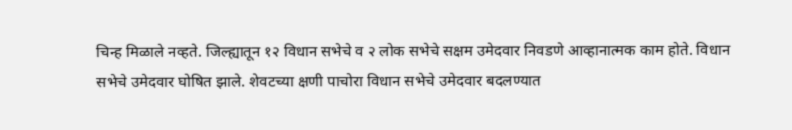चिन्ह मिळाले नव्हते. जिल्ह्यातून १२ विधान सभेचे व २ लोक सभेचे सक्षम उमेदवार निवडणे आव्हानात्मक काम होते. विधान सभेचे उमेदवार घोषित झाले. शेवटच्या क्षणी पाचोरा विधान सभेचे उमेदवार बदलण्यात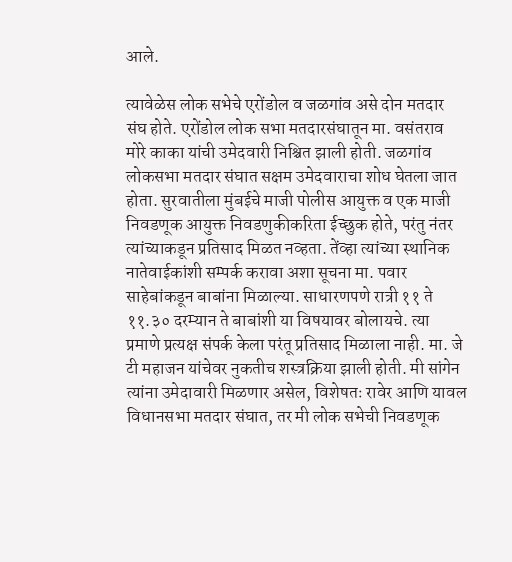आले.

त्यावेळेस लोक सभेचे एरोंडोल व जळगांव असे दोन मतदार संघ होते. एरोंडोल लोक सभा मतदारसंघातून मा. वसंतराव मोरे काका यांची उमेदवारी निश्चित झाली होती. जळगांव लोकसभा मतदार संघात सक्षम उमेदवाराचा शोध घेतला जात होता. सुरवातीला मुंबईचे माजी पोलीस आयुक्त व एक माजी निवडणूक आयुक्त निवडणुकीकरिता ईच्छुक होते, परंतु नंतर त्यांच्याकडून प्रतिसाद मिळत नव्हता. तेंव्हा त्यांच्या स्थानिक नातेवाईकांशी सम्पर्क करावा अशा सूचना मा. पवार साहेबांकडून बाबांना मिळाल्या. साधारणपणे रात्री ११ ते ११.३० दरम्यान ते बाबांशी या विषयावर बोलायचे. त्या प्रमाणे प्रत्यक्ष संपर्क केला परंतू प्रतिसाद मिळाला नाही. मा. जे टी महाजन यांचेवर नुकतीच शस्त्रक्रिया झाली होती. मी सांगेन त्यांना उमेदावारी मिळणार असेल, विशेषतः रावेर आणि यावल विधानसभा मतदार संघात, तर मी लोक सभेची निवडणूक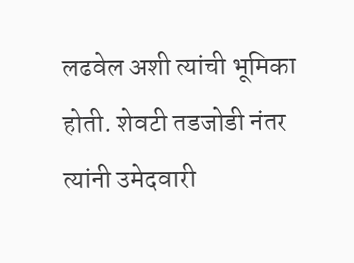लढवेल अशी त्यांची भूमिका होती. शेवटी तडजोडी नंतर त्यांनी उमेदवारी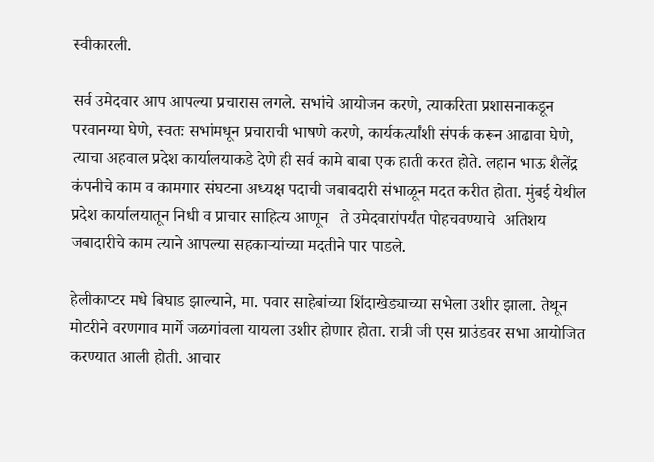स्वीकारली.

सर्व उमेदवार आप आपल्या प्रचारास लगले. सभांचे आयोजन करणे, त्याकरिता प्रशासनाकडून परवानग्या घेणे, स्वतः सभांमधून प्रचाराची भाषणे करणे, कार्यकर्त्यांशी संपर्क करून आढावा घेणे, त्याचा अहवाल प्रदेश कार्यालयाकडे देणे ही सर्व कामे बाबा एक हाती करत होते. लहान भाऊ शैलेंद्र कंपनीचे काम व कामगार संघटना अध्यक्ष पदाची जबाबदारी संभाळून मदत करीत होता. मुंबई येथील प्रदेश कार्यालयातून निधी व प्राचार साहित्य आणून   ते उमेदवारांपर्यंत पोहचवण्याचे  अतिशय जबादारीचे काम त्याने आपल्या सहकाऱ्यांच्या मदतीने पार पाडले.

हेलीकाप्टर मधे बिघाड झाल्याने, मा. पवार साहेबांच्या शिंदाखेड्याच्या सभेला उशीर झाला. तेथून मोटरीने वरणगाव मार्गे जळगांवला यायला उशीर होणार होता. रात्री जी एस ग्राउंडवर सभा आयोजित करण्यात आली होती. आचार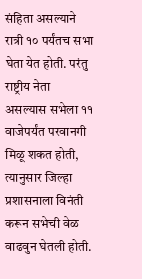संहिता असल्याने रात्री १० पर्यंतच सभा घेता येत होती. परंतु राष्ट्रीय नेता असल्यास सभेला ११ वाजेपर्यंत परवानगी मिळू शकत होती, त्यानुसार जिल्हा प्रशासनाला विनंती करून सभेची वेळ वाढवुन घेतली होती.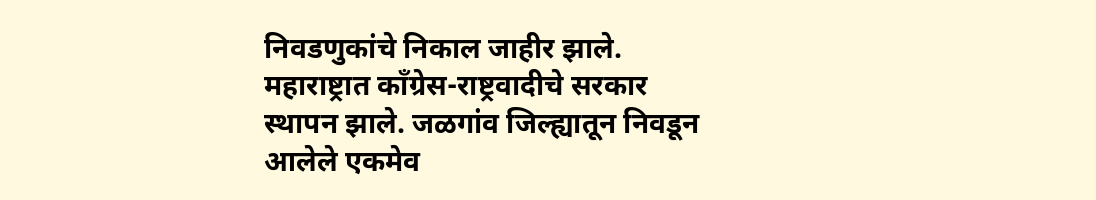निवडणुकांचे निकाल जाहीर झाले. महाराष्ट्रात काँग्रेस-राष्ट्रवादीचे सरकार स्थापन झाले. जळगांव जिल्ह्यातून निवडून आलेले एकमेव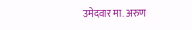उमेदवार मा. अरुण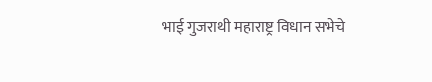भाई गुजराथी महाराष्ट्र विधान सभेचे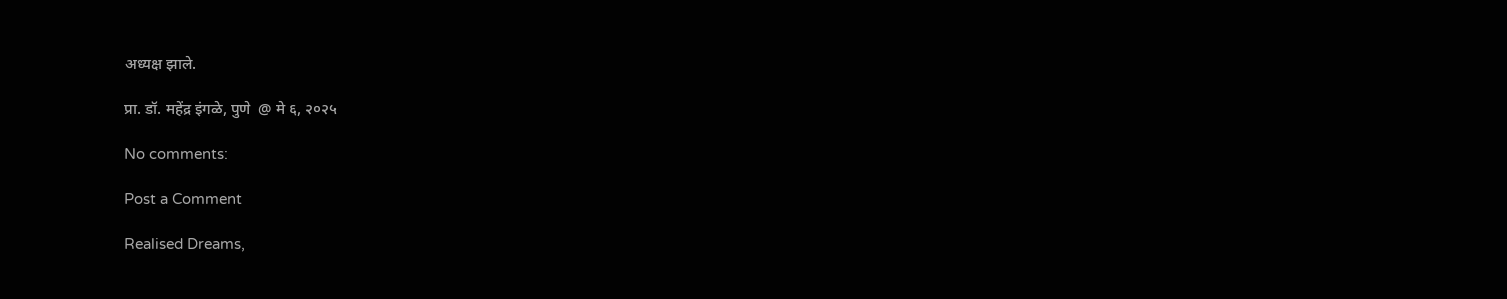अध्यक्ष झाले.

प्रा. डॉ. महेंद्र इंगळे, पुणे  @ मे ६, २०२५

No comments:

Post a Comment

Realised Dreams,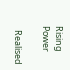Rising Power

  Realised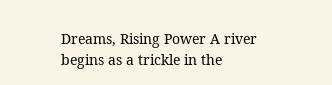Dreams, Rising Power A river begins as a trickle in the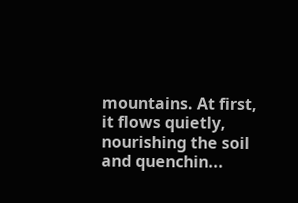mountains. At first, it flows quietly, nourishing the soil and quenchin...